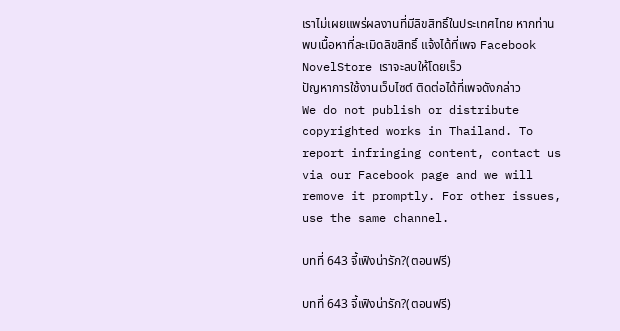เราไม่เผยแพร่ผลงานที่มีลิขสิทธิ์ในประเทศไทย หากท่านพบเนื้อหาที่ละเมิดลิขสิทธิ์ แจ้งได้ที่เพจ Facebook NovelStore เราจะลบให้โดยเร็ว
ปัญหาการใช้งานเว็บไซต์ ติดต่อได้ที่เพจดังกล่าว
We do not publish or distribute copyrighted works in Thailand. To report infringing content, contact us via our Facebook page and we will remove it promptly. For other issues, use the same channel.

บทที่ 643 จี้เฟิงน่ารัก?(ตอนฟรี)

บทที่ 643 จี้เฟิงน่ารัก?(ตอนฟรี)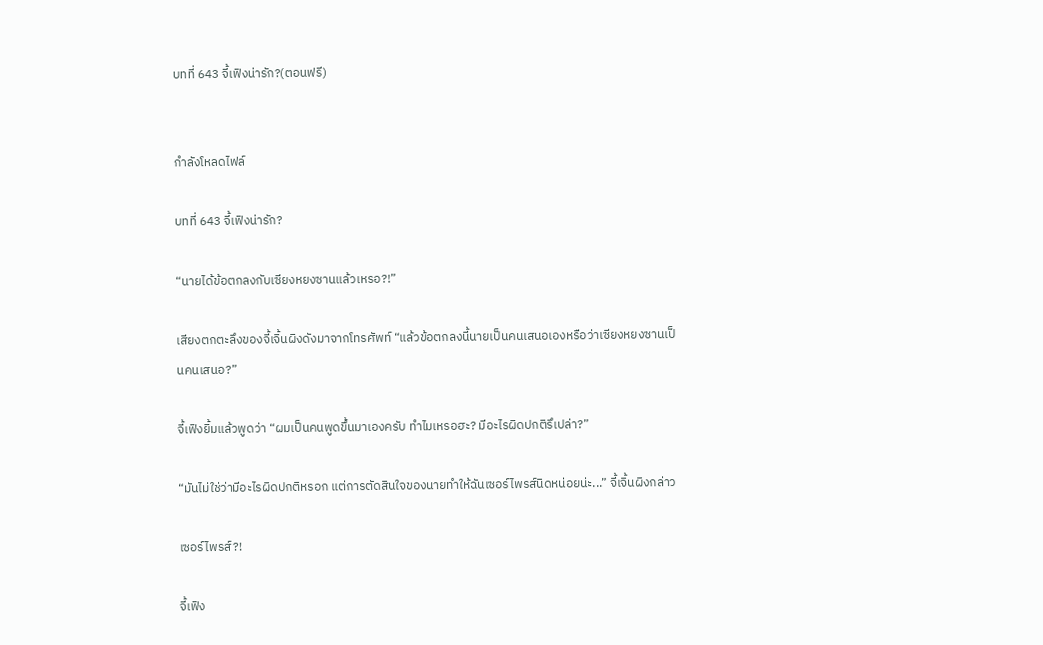บทที่ 643 จี้เฟิงน่ารัก?(ตอนฟรี)


กำลังโหลดไฟล์

บทที่ 643 จี้เฟิงน่ารัก?

“นายได้ข้อตกลงกับเซียงหยงซานแล้วเหรอ?!”

เสียงตกตะลึงของจี้เจิ้นผิงดังมาจากโทรศัพท์ “แล้วข้อตกลงนี้นายเป็นคนเสนอเองหรือว่าเซียงหยงซานเป็นคนเสนอ?”

จี้เฟิงยิ้มแล้วพูดว่า “ผมเป็นคนพูดขึ้นมาเองครับ ทำไมเหรอฮะ? มีอะไรผิดปกติรึเปล่า?”

“มันไม่ใช่ว่ามีอะไรผิดปกติหรอก แต่การตัดสินใจของนายทำให้ฉันเซอร์ไพรส์นิดหน่อยน่ะ...” จี้เจิ้นผิงกล่าว

เซอร์ไพรส์?!

จี้เฟิง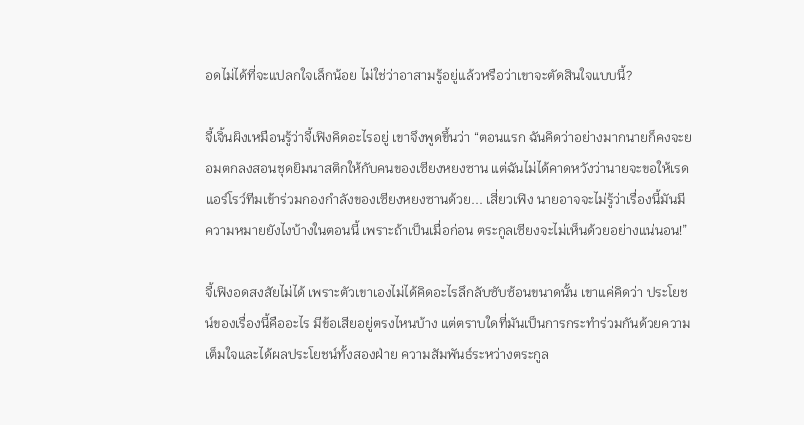อดไม่ได้ที่จะแปลกใจเล็กน้อย ไม่ใช่ว่าอาสามรู้อยู่แล้วหรือว่าเขาจะตัดสินใจแบบนี้?

จี้เจิ้นผิงเหมือนรู้ว่าจี้เฟิงคิดอะไรอยู่ เขาจึงพูดขึ้นว่า “ตอนแรก ฉันคิดว่าอย่างมากนายก็คงจะยอมตกลงสอนชุดยิมนาสติกให้กับคนของเซียงหยงซาน แต่ฉันไม่ได้คาดหวังว่านายจะขอให้เรดแอร์โรว์ทีมเข้าร่วมกองกำลังของเซียงหยงซานด้วย... เสี่ยวเฟิง นายอาจจะไม่รู้ว่าเรื่องนี้มันมีความหมายยังไงบ้างในตอนนี้ เพราะถ้าเป็นเมื่อก่อน ตระกูลเซียงจะไม่เห็นด้วยอย่างแน่นอน!”

จี้เฟิงอดสงสัยไม่ได้ เพราะตัวเขาเองไม่ได้คิดอะไรลึกลับซับซ้อนขนาดนั้น เขาแค่คิดว่า ประโยชน์ของเรื่องนี้คืออะไร มีข้อเสียอยู่ตรงไหนบ้าง แต่ตราบใดที่มันเป็นการกระทำร่วมกันด้วยความเต็มใจและได้ผลประโยชน์ทั้งสองฝ่าย ความสัมพันธ์ระหว่างตระกูล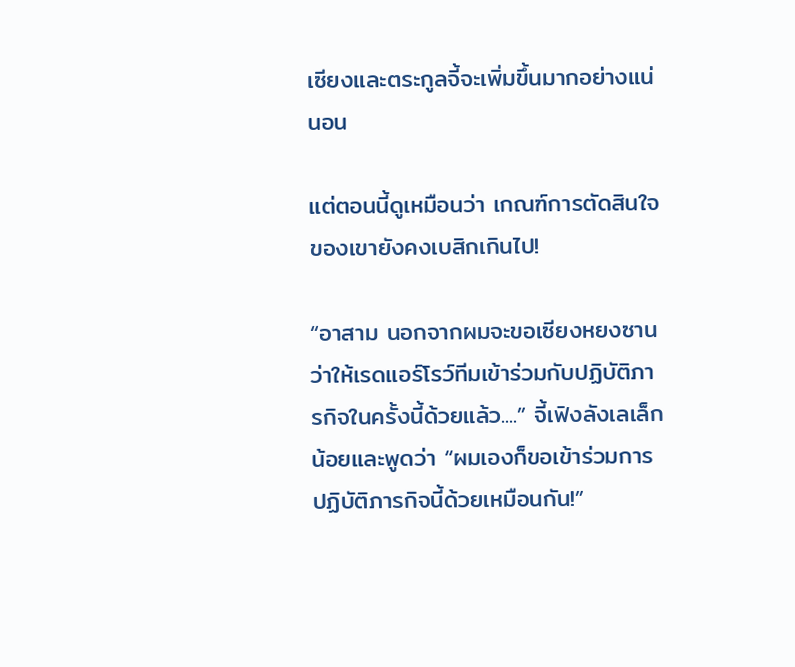เซียงและตระกูลจี้จะเพิ่มขึ้นมากอย่างแน่นอน

แต่ตอนนี้ดูเหมือนว่า เกณฑ์การตัดสินใจของเขายังคงเบสิกเกินไป!

“อาสาม นอกจากผมจะขอเซียงหยงซานว่าให้เรดแอร์โรว์ทีมเข้าร่วมกับปฏิบัติภารกิจในครั้งนี้ด้วยแล้ว....” จี้เฟิงลังเลเล็กน้อยและพูดว่า “ผมเองก็ขอเข้าร่วมการปฏิบัติภารกิจนี้ด้วยเหมือนกัน!”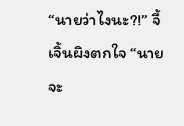“นายว่าไงนะ?!” จี้เจิ้นผิงตกใจ “นายจะ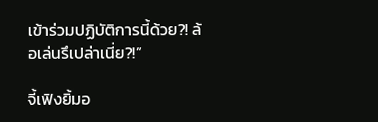เข้าร่วมปฏิบัติการนี้ด้วย?! ล้อเล่นรึเปล่าเนี่ย?!”

จี้เฟิงยิ้มอ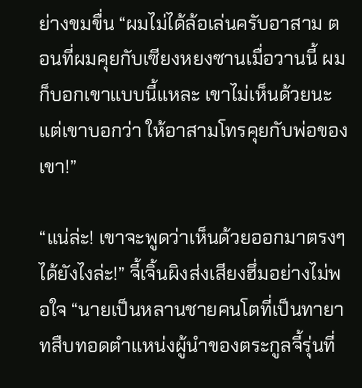ย่างขมขื่น “ผมไม่ได้ล้อเล่นครับอาสาม ตอนที่ผมคุยกับเซียงหยงซานเมื่อวานนี้ ผมก็บอกเขาแบบนี้แหละ เขาไม่เห็นด้วยนะ แต่เขาบอกว่า ให้อาสามโทรคุยกับพ่อของเขา!”

“แน่ล่ะ! เขาจะพูดว่าเห็นด้วยออกมาตรงๆได้ยังไงล่ะ!” จี้เจิ้นผิงส่งเสียงฮึ่มอย่างไม่พอใจ “นายเป็นหลานชายคนโตที่เป็นทายาทสืบทอดตำแหน่งผู้นำของตระกูลจี้รุ่นที่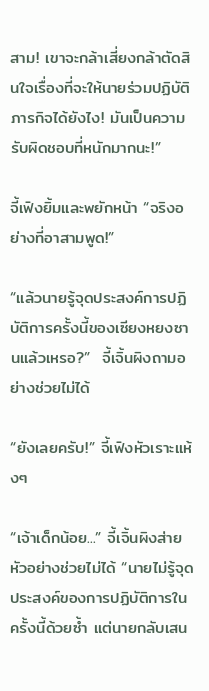สาม! เขาจะกล้าเสี่ยงกล้าตัดสินใจเรื่องที่จะให้นายร่วมปฏิบัติภารกิจได้ยังไง! มันเป็นความรับผิดชอบที่หนักมากนะ!”

จี้เฟิงยิ้มและพยักหน้า “จริงอย่างที่อาสามพูด!”

“แล้วนายรู้จุดประสงค์การปฏิบัติการครั้งนี้ของเซียงหยงซานแล้วเหรอ?”  จี้เจิ้นผิงถามอย่างช่วยไม่ได้

“ยังเลยครับ!” จี้เฟิงหัวเราะแห้งๆ

“เจ้าเด็กน้อย...” จี้เจิ้นผิงส่ายหัวอย่างช่วยไม่ได้ “นายไม่รู้จุดประสงค์ของการปฏิบัติการในครั้งนี้ด้วยซ้ำ แต่นายกลับเสน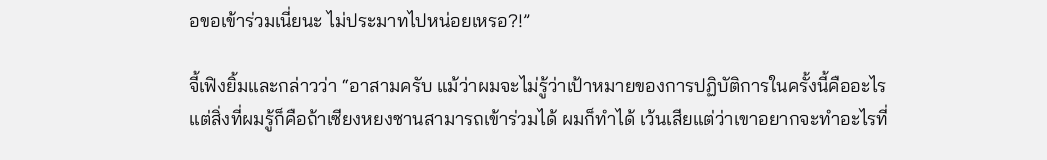อขอเข้าร่วมเนี่ยนะ ไม่ประมาทไปหน่อยเหรอ?!”

จี้เฟิงยิ้มและกล่าวว่า “อาสามครับ แม้ว่าผมจะไม่รู้ว่าเป้าหมายของการปฏิบัติการในครั้งนี้คืออะไร แต่สิ่งที่ผมรู้ก็คือถ้าเซียงหยงซานสามารถเข้าร่วมได้ ผมก็ทำได้ เว้นเสียแต่ว่าเขาอยากจะทำอะไรที่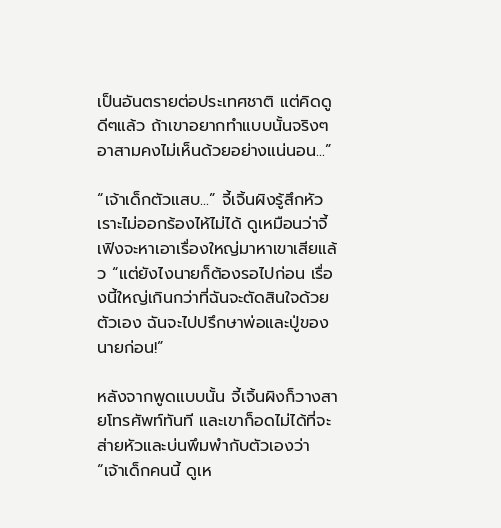เป็นอันตรายต่อประเทศชาติ แต่คิดดูดีๆแล้ว ถ้าเขาอยากทำแบบนั้นจริงๆ อาสามคงไม่เห็นด้วยอย่างแน่นอน...”

“เจ้าเด็กตัวแสบ...” จี้เจิ้นผิงรู้สึกหัวเราะไม่ออกร้องไห้ไม่ได้ ดูเหมือนว่าจี้เฟิงจะหาเอาเรื่องใหญ่มาหาเขาเสียแล้ว “แต่ยังไงนายก็ต้องรอไปก่อน เรื่องนี้ใหญ่เกินกว่าที่ฉันจะตัดสินใจด้วยตัวเอง ฉันจะไปปรึกษาพ่อและปู่ของนายก่อน!”

หลังจากพูดแบบนั้น จี้เจิ้นผิงก็วางสายโทรศัพท์ทันที และเขาก็อดไม่ได้ที่จะส่ายหัวและบ่นพึมพำกับตัวเองว่า “เจ้าเด็กคนนี้ ดูเห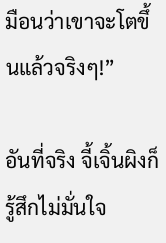มือนว่าเขาจะโตขึ้นแล้วจริงๆ!”

อันที่จริง จี้เจิ้นผิงก็รู้สึกไม่มั่นใจ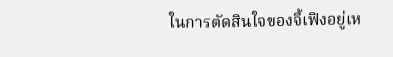ในการตัดสินใจของจี้เฟิงอยู่เห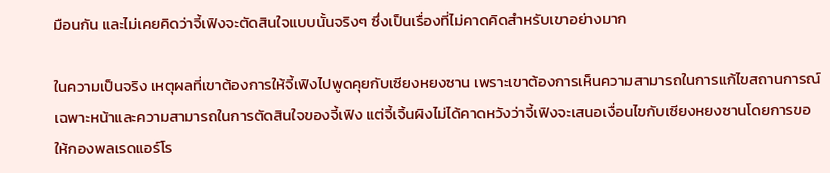มือนกัน และไม่เคยคิดว่าจี้เฟิงจะตัดสินใจแบบนั้นจริงๆ ซึ่งเป็นเรื่องที่ไม่คาดคิดสำหรับเขาอย่างมาก

ในความเป็นจริง เหตุผลที่เขาต้องการให้จี้เฟิงไปพูดคุยกับเซียงหยงซาน เพราะเขาต้องการเห็นความสามารถในการแก้ไขสถานการณ์เฉพาะหน้าและความสามารถในการตัดสินใจของจี้เฟิง แต่จี้เจิ้นผิงไม่ได้คาดหวังว่าจี้เฟิงจะเสนอเงื่อนไขกับเซียงหยงซานโดยการขอให้กองพลเรดแอร์โร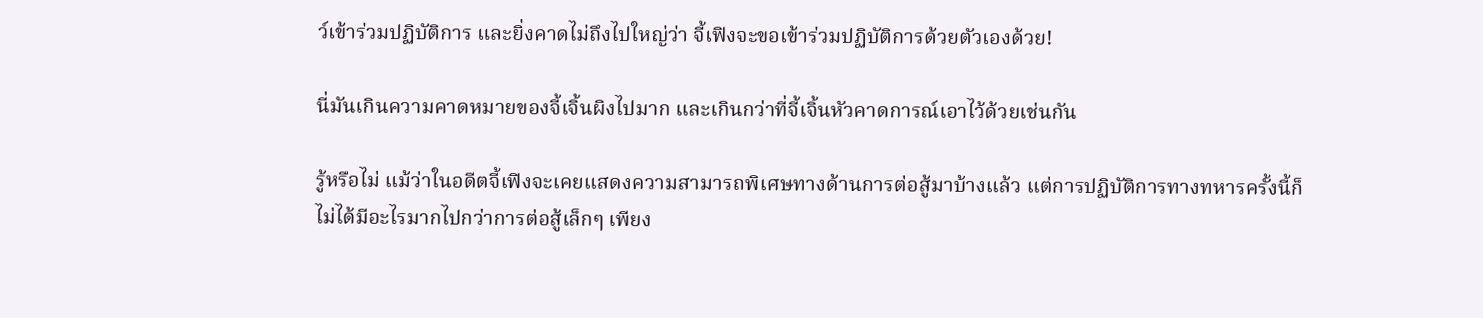ว์เข้าร่วมปฏิบัติการ และยิ่งคาดไม่ถึงไปใหญ่ว่า จี้เฟิงจะขอเข้าร่วมปฏิบัติการด้วยตัวเองด้วย!

นี่มันเกินความคาดหมายของจี้เจิ้นผิงไปมาก และเกินกว่าที่จี้เจิ้นหัวคาดการณ์เอาไว้ด้วยเช่นกัน

รู้หรือไม่ แม้ว่าในอดีตจี้เฟิงจะเคยแสดงความสามารถพิเศษทางด้านการต่อสู้มาบ้างแล้ว แต่การปฏิบัติการทางทหารครั้งนี้ก็ไม่ได้มีอะไรมากไปกว่าการต่อสู้เล็กๆ เพียง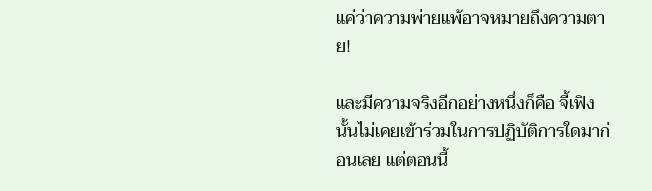แค่ว่าความพ่ายแพ้อาจหมายถึงความตาย!

และมีความจริงอีกอย่างหนึ่งก็คือ จี้เฟิงนั้นไม่เคยเข้าร่วมในการปฏิบัติการใดมาก่อนเลย แต่ตอนนี้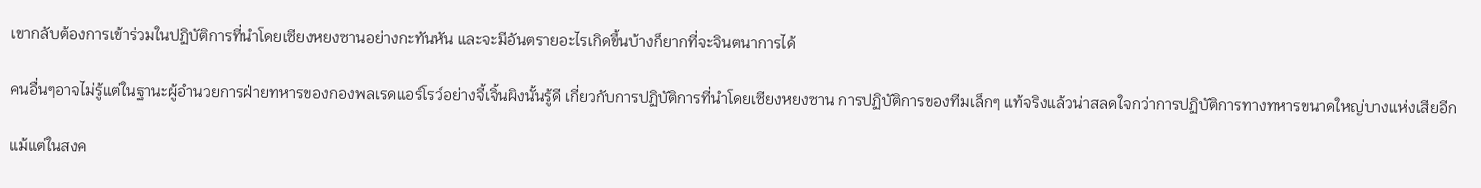เขากลับต้องการเข้าร่วมในปฏิบัติการที่นำโดยเซียงหยงซานอย่างกะทันหัน และจะมีอันตรายอะไรเกิดขึ้นบ้างก็ยากที่จะจินตนาการได้

คนอื่นๆอาจไม่รู้แต่ในฐานะผู้อำนวยการฝ่ายทหารของกองพลเรดแอร์โรว์อย่างจี้เจิ้นผิงนั้นรู้ดี เกี่ยวกับการปฏิบัติการที่นำโดยเซียงหยงซาน การปฏิบัติการของทีมเล็กๆ แท้จริงแล้วน่าสลดใจกว่าการปฏิบัติการทางทหารขนาดใหญ่บางแห่งเสียอีก

แม้แต่ในสงค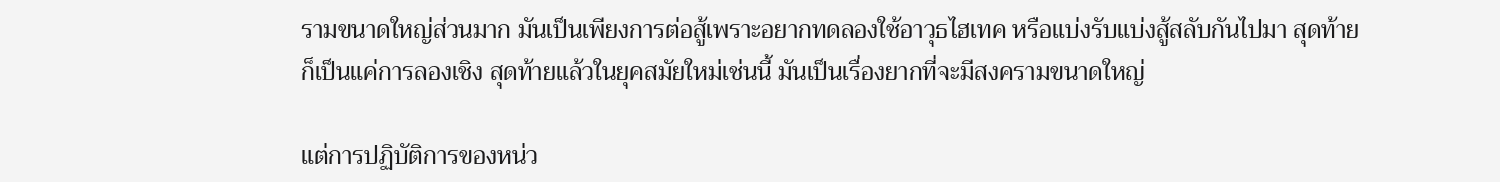รามขนาดใหญ่ส่วนมาก มันเป็นเพียงการต่อสู้เพราะอยากทดลองใช้อาวุธไฮเทค หรือแบ่งรับแบ่งสู้สลับกันไปมา สุดท้ายก็เป็นแค่การลองเชิง สุดท้ายแล้วในยุคสมัยใหม่เช่นนี้ มันเป็นเรื่องยากที่จะมีสงครามขนาดใหญ่

แต่การปฏิบัติการของหน่ว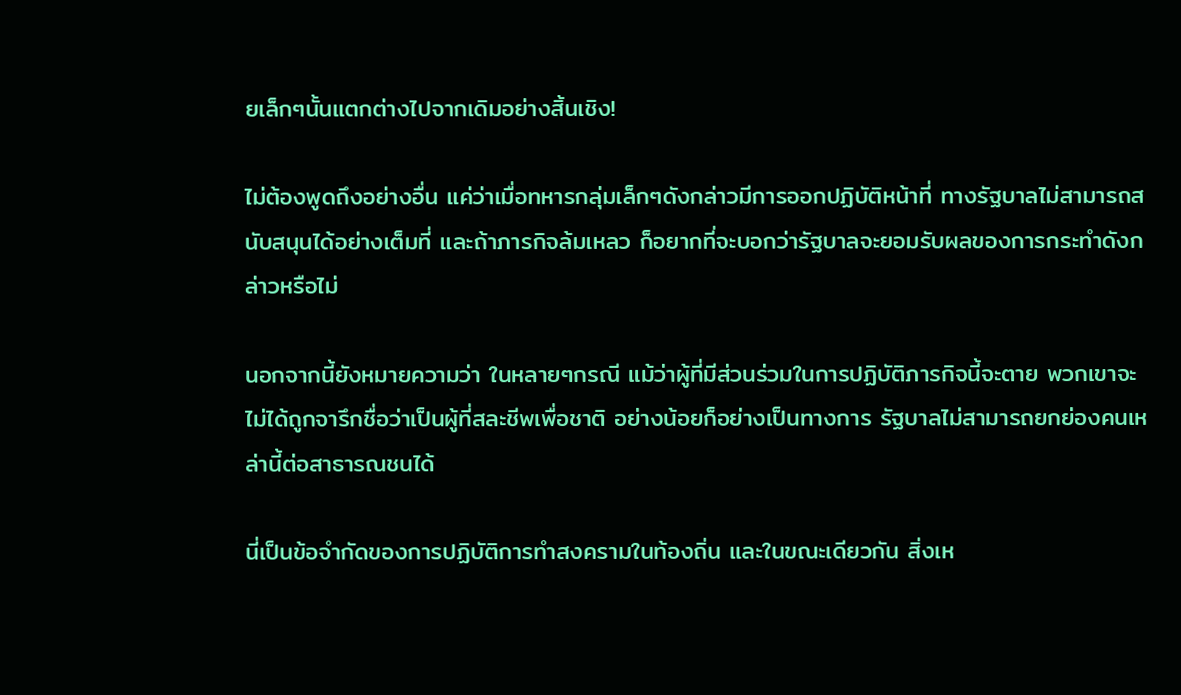ยเล็กๆนั้นแตกต่างไปจากเดิมอย่างสิ้นเชิง!

ไม่ต้องพูดถึงอย่างอื่น แค่ว่าเมื่อทหารกลุ่มเล็กๆดังกล่าวมีการออกปฏิบัติหน้าที่ ทางรัฐบาลไม่สามารถสนับสนุนได้อย่างเต็มที่ และถ้าภารกิจล้มเหลว ก็อยากที่จะบอกว่ารัฐบาลจะยอมรับผลของการกระทำดังกล่าวหรือไม่

นอกจากนี้ยังหมายความว่า ในหลายๆกรณี แม้ว่าผู้ที่มีส่วนร่วมในการปฏิบัติภารกิจนี้จะตาย พวกเขาจะไม่ได้ถูกจารึกชื่อว่าเป็นผู้ที่สละชีพเพื่อชาติ อย่างน้อยก็อย่างเป็นทางการ รัฐบาลไม่สามารถยกย่องคนเหล่านี้ต่อสาธารณชนได้

นี่เป็นข้อจำกัดของการปฏิบัติการทำสงครามในท้องถิ่น และในขณะเดียวกัน สิ่งเห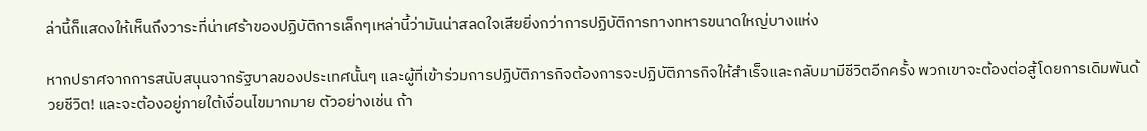ล่านี้ก็แสดงให้เห็นถึงวาระที่น่าเศร้าของปฏิบัติการเล็กๆเหล่านี้ว่ามันน่าสลดใจเสียยิ่งกว่าการปฏิบัติการทางทหารขนาดใหญ่บางแห่ง

หากปราศจากการสนับสนุนจากรัฐบาลของประเทศนั้นๆ และผู้ที่เข้าร่วมการปฏิบัติภารกิจต้องการจะปฏิบัติภารกิจให้สำเร็จและกลับมามีชีวิตอีกครั้ง พวกเขาจะต้องต่อสู้โดยการเดิมพันด้วยชีวิต! และจะต้องอยู่ภายใต้เงื่อนไขมากมาย ตัวอย่างเช่น ถ้า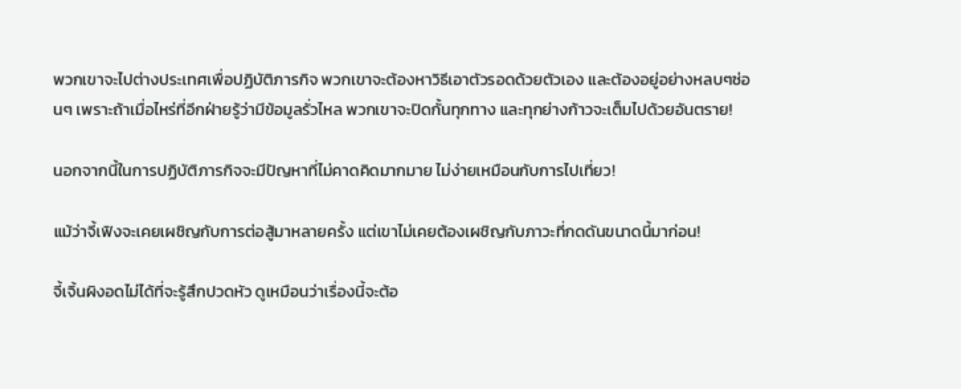พวกเขาจะไปต่างประเทศเพื่อปฏิบัติภารกิจ พวกเขาจะต้องหาวิธีเอาตัวรอดด้วยตัวเอง และต้องอยู่อย่างหลบๆซ่อนๆ เพราะถ้าเมื่อไหร่ที่อีกฝ่ายรู้ว่ามีข้อมูลรั่วไหล พวกเขาจะปิดกั้นทุกทาง และทุกย่างก้าวจะเต็มไปด้วยอันตราย!

นอกจากนี้ในการปฏิบัติภารกิจจะมีปัญหาที่ไม่คาดคิดมากมาย ไม่ง่ายเหมือนกับการไปเที่ยว!

แม้ว่าจี้เฟิงจะเคยเผชิญกับการต่อสู้มาหลายครั้ง แต่เขาไม่เคยต้องเผชิญกับภาวะที่กดดันขนาดนี้มาก่อน!

จี้เจิ้นผิงอดไม่ได้ที่จะรู้สึกปวดหัว ดูเหมือนว่าเรื่องนี้จะต้อ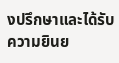งปรึกษาและได้รับความยินย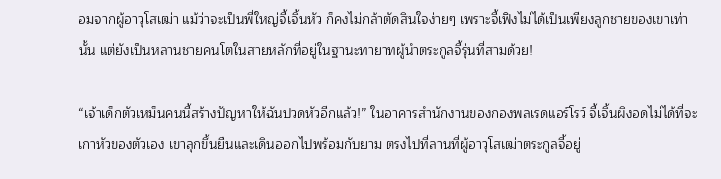อมจากผู้อาวุโสเฒ่า แม้ว่าจะเป็นพี่ใหญ่จี้เจิ้นหัว ก็คงไม่กล้าตัดสินใจง่ายๆ เพราะจี้เฟิงไม่ได้เป็นเพียงลูกชายของเขาเท่านั้น แต่ยังเป็นหลานชายคนโตในสายหลักที่อยู่ในฐานะทายาทผู้นำตระกูลจี้รุ่นที่สามด้วย!

“เจ้าเด็กตัวเหม็นคนนี้สร้างปัญหาให้ฉันปวดหัวอีกแล้ว!” ในอาคารสำนักงานของกองพลเรดแอร์โรว์ จี้เจิ้นผิงอดไม่ได้ที่จะเกาหัวของตัวเอง เขาลุกขึ้นยืนและเดินออกไปพร้อมกับยาม ตรงไปที่ลานที่ผู้อาวุโสเฒ่าตระกูลจี้อยู่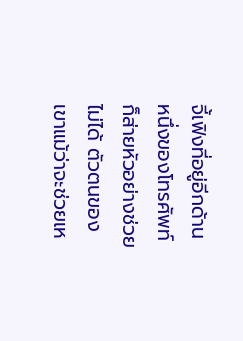จี้เฟิงที่อยู่อีกด้านหนึ่งของโทรศัพท์ ก็ส่ายหัวอย่างช่วยไม่ได้ ตัวตนของเขาแม้ว่าจะช่วยเห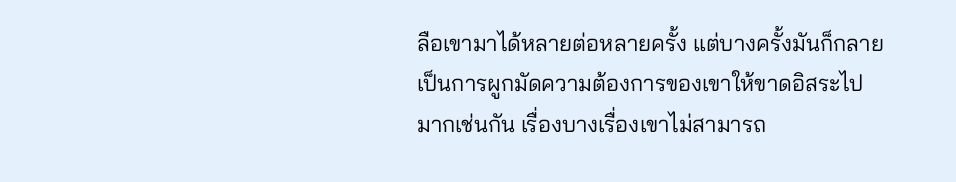ลือเขามาได้หลายต่อหลายครั้ง แต่บางครั้งมันก็กลายเป็นการผูกมัดความต้องการของเขาให้ขาดอิสระไปมากเช่นกัน เรื่องบางเรื่องเขาไม่สามารถ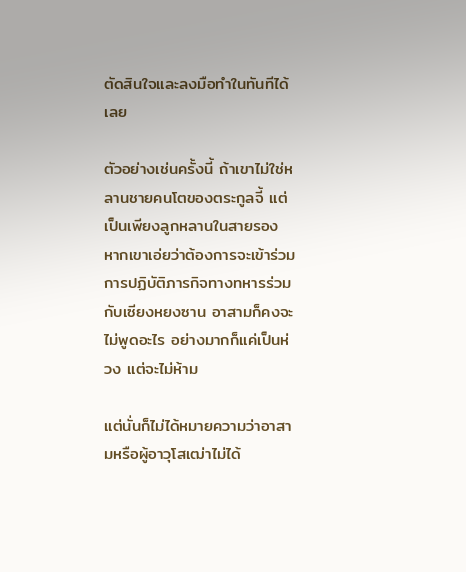ตัดสินใจและลงมือทำในทันทีได้เลย

ตัวอย่างเช่นครั้งนี้ ถ้าเขาไม่ใช่หลานชายคนโตของตระกูลจี้ แต่เป็นเพียงลูกหลานในสายรอง หากเขาเอ่ยว่าต้องการจะเข้าร่วมการปฏิบัติภารกิจทางทหารร่วมกับเซียงหยงซาน อาสามก็คงจะไม่พูดอะไร อย่างมากก็แค่เป็นห่วง แต่จะไม่ห้าม

แต่นั่นก็ไม่ได้หมายความว่าอาสามหรือผู้อาวุโสเฒ่าไม่ได้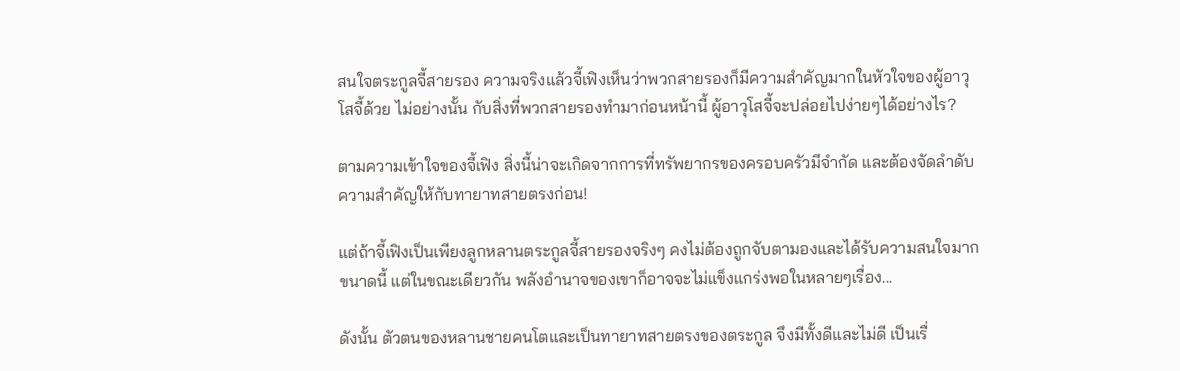สนใจตระกูลจี้สายรอง ความจริงแล้วจี้เฟิงเห็นว่าพวกสายรองก็มีความสำคัญมากในหัวใจของผู้อาวุโสจี้ด้วย ไม่อย่างนั้น กับสิ่งที่พวกสายรองทำมาก่อนหน้านี้ ผู้อาวุโสจี้จะปล่อยไปง่ายๆได้อย่างไร?

ตามความเข้าใจของจี้เฟิง สิ่งนี้น่าจะเกิดจากการที่ทรัพยากรของครอบครัวมีจำกัด และต้องจัดลำดับความสำคัญให้กับทายาทสายตรงก่อน!

แต่ถ้าจี้เฟิงเป็นเพียงลูกหลานตระกูลจี้สายรองจริงๆ คงไม่ต้องถูกจับตามองและได้รับความสนใจมากขนาดนี้ แต่ในขณะเดียวกัน พลังอำนาจของเขาก็อาจจะไม่แข็งแกร่งพอในหลายๆเรื่อง...

ดังนั้น ตัวตนของหลานชายคนโตและเป็นทายาทสายตรงของตระกูล จึงมีทั้งดีและไม่ดี เป็นเรื่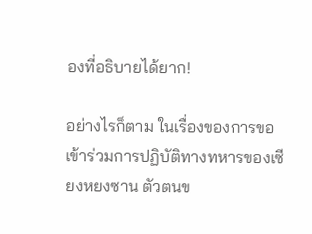องที่อธิบายได้ยาก!

อย่างไรก็ตาม ในเรื่องของการขอเข้าร่วมการปฏิบัติทางทหารของเซียงหยงซาน ตัวตนข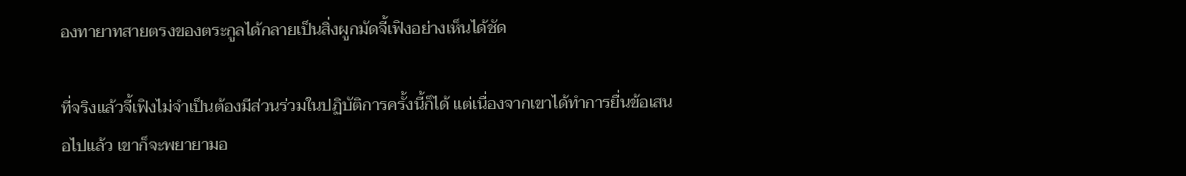องทายาทสายตรงของตระกูลได้กลายเป็นสิ่งผูกมัดจี้เฟิงอย่างเห็นได้ชัด

ที่จริงแล้วจี้เฟิงไม่จำเป็นต้องมีส่วนร่วมในปฏิบัติการครั้งนี้ก็ได้ แต่เนื่องจากเขาได้ทำการยื่นข้อเสนอไปแล้ว เขาก็จะพยายามอ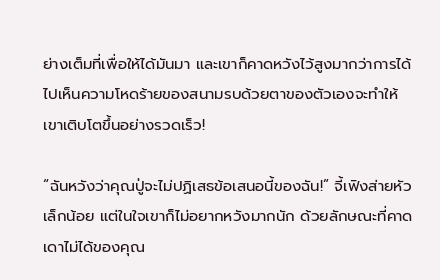ย่างเต็มที่เพื่อให้ได้มันมา และเขาก็คาดหวังไว้สูงมากว่าการได้ไปเห็นความโหดร้ายของสนามรบด้วยตาของตัวเองจะทำให้เขาเติบโตขึ้นอย่างรวดเร็ว!

“ฉันหวังว่าคุณปู่จะไม่ปฏิเสธข้อเสนอนี้ของฉัน!” จี้เฟิงส่ายหัวเล็กน้อย แต่ในใจเขาก็ไม่อยากหวังมากนัก ด้วยลักษณะที่คาดเดาไม่ได้ของคุณ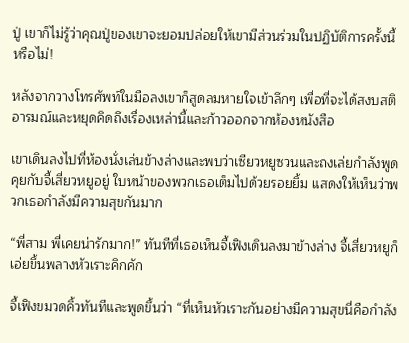ปู่ เขาก็ไม่รู้ว่าคุณปู่ของเขาจะยอมปล่อยให้เขามีส่วนร่วมในปฏิบัติการครั้งนี้หรือไม่!

หลังจากวางโทรศัพท์ในมือลงเขาก็สูดลมหายใจเข้าลึกๆ เพื่อที่จะได้สงบสติอารมณ์และหยุดคิดถึงเรื่องเหล่านี้และก้าวออกจากห้องหนังสือ

เขาเดินลงไปที่ห้องนั่งเล่นข้างล่างและพบว่าเซียวหยูซวนและถงเล่ยกำลังพูดคุยกับจี้เสี่ยวหยูอยู่ ใบหน้าของพวกเธอเต็มไปด้วยรอยยิ้ม แสดงให้เห็นว่าพวกเธอกำลังมีความสุขกันมาก

“พี่สาม พี่เคยน่ารักมาก!” ทันทีที่เธอเห็นจี้เฟิงเดินลงมาข้างล่าง จี้เสี่ยวหยูก็เอ่ยขึ้นพลางหัวเราะคิกคัก

จี้เฟิงขมวดคิ้วทันทีและพูดขึ้นว่า “ที่เห็นหัวเราะกันอย่างมีความสุขนี่คือกำลัง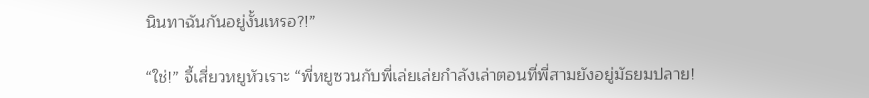นินทาฉันกันอยู่งั้นเหรอ?!”

“ใช่!” จี้เสี่ยวหยูหัวเราะ “พี่หยูซวนกับพี่เล่ยเล่ยกำลังเล่าตอนที่พี่สามยังอยู่มัธยมปลาย!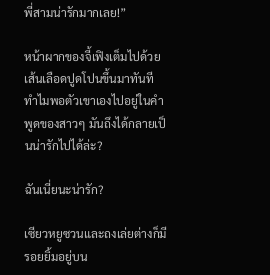พี่สามน่ารักมากเลย!”

หน้าผากของจี้เฟิงเต็มไปด้วยเส้นเลือดปูดโปนขึ้นมาทันที ทำไมพอตัวเขาเองไปอยู่ในคำพูดของสาวๆ มันถึงได้กลายเป็นน่ารักไปได้ล่ะ?

ฉันเนี่ยนะน่ารัก?

เซียวหยูซวนและถงเล่ยต่างก็มีรอยยิ้มอยู่บน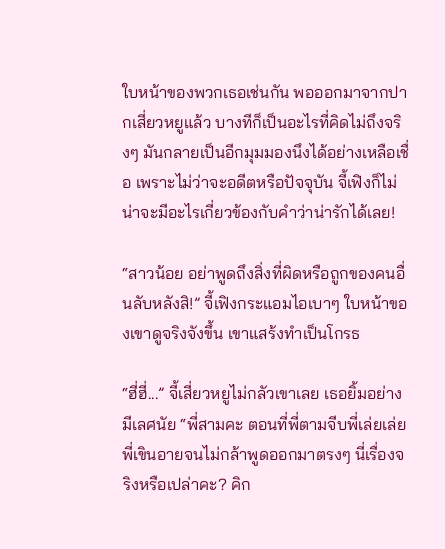ใบหน้าของพวกเธอเช่นกัน พอออกมาจากปากเสี่ยวหยูแล้ว บางทีก็เป็นอะไรที่คิดไม่ถึงจริงๆ มันกลายเป็นอีกมุมมองนึงได้อย่างเหลือเชื่อ เพราะไม่ว่าจะอดีตหรือปัจจุบัน จี้เฟิงก็ไม่น่าจะมีอะไรเกี่ยวข้องกับคำว่าน่ารักได้เลย!

“สาวน้อย อย่าพูดถึงสิ่งที่ผิดหรือถูกของคนอื่นลับหลังสิ!” จี้เฟิงกระแอมไอเบาๆ ใบหน้าของเขาดูจริงจังขึ้น เขาแสร้งทำเป็นโกรธ

“ฮี่ฮี่...” จี้เสี่ยวหยูไม่กลัวเขาเลย เธอยิ้มอย่างมีเลศนัย “พี่สามคะ ตอนที่พี่ตามจีบพี่เล่ยเล่ย พี่เขินอายจนไม่กล้าพูดออกมาตรงๆ นี่เรื่องจริงหรือเปล่าคะ? คิก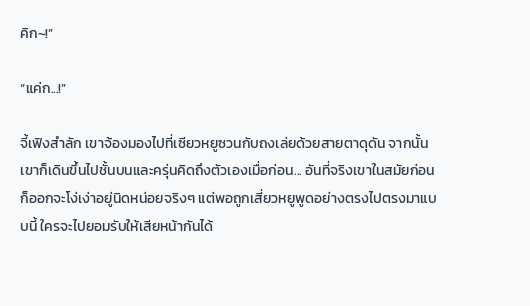คิก~!”

“แค่ก...!”

จี้เฟิงสำลัก เขาจ้องมองไปที่เซียวหยูซวนกับถงเล่ยด้วยสายตาดุดัน จากนั้นเขาก็เดินขึ้นไปชั้นบนและครุ่นคิดถึงตัวเองเมื่อก่อน... อันที่จริงเขาในสมัยก่อนก็ออกจะโง่เง่าอยู่นิดหน่อยจริงๆ แต่พอถูกเสี่ยวหยูพูดอย่างตรงไปตรงมาแบบนี้ ใครจะไปยอมรับให้เสียหน้ากันได้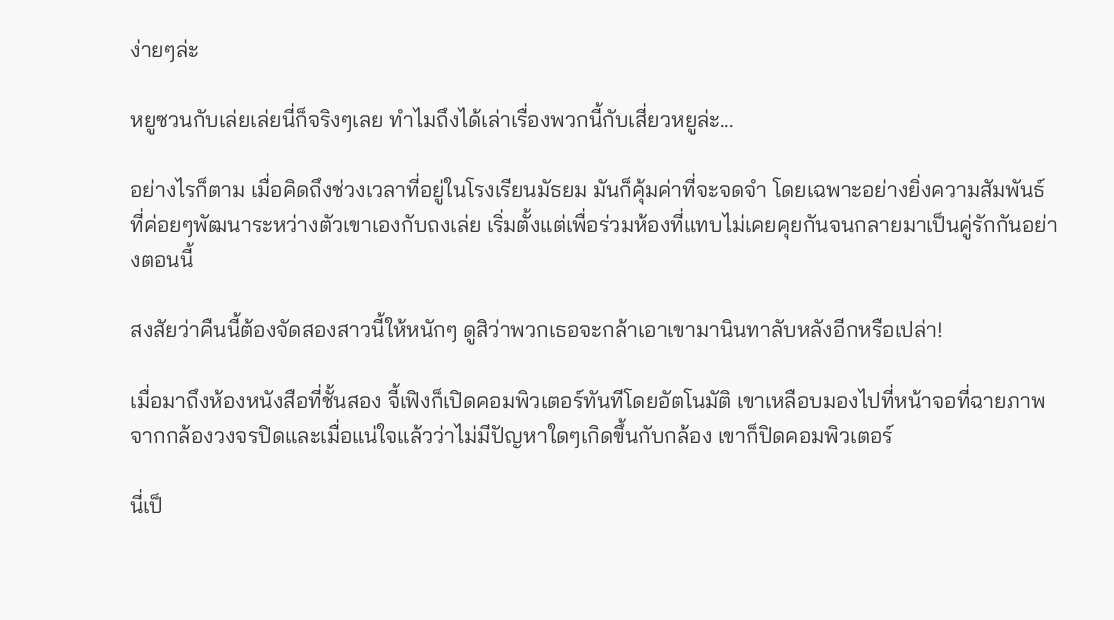ง่ายๆล่ะ

หยูซวนกับเล่ยเล่ยนี่ก็จริงๆเลย ทำไมถึงได้เล่าเรื่องพวกนี้กับเสี่ยวหยูล่ะ...

อย่างไรก็ตาม เมื่อคิดถึงช่วงเวลาที่อยู่ในโรงเรียนมัธยม มันก็คุ้มค่าที่จะจดจำ โดยเฉพาะอย่างยิ่งความสัมพันธ์ที่ค่อยๆพัฒนาระหว่างตัวเขาเองกับถงเล่ย เริ่มตั้งแต่เพื่อร่วมห้องที่แทบไม่เคยคุยกันจนกลายมาเป็นคู่รักกันอย่างตอนนี้

สงสัยว่าคืนนี้ต้องจัดสองสาวนี้ให้หนักๆ ดูสิว่าพวกเธอจะกล้าเอาเขามานินทาลับหลังอีกหรือเปล่า!

เมื่อมาถึงห้องหนังสือที่ชั้นสอง จี้เฟิงก็เปิดคอมพิวเตอร์ทันทีโดยอัตโนมัติ เขาเหลือบมองไปที่หน้าจอที่ฉายภาพจากกล้องวงจรปิดและเมื่อแน่ใจแล้วว่าไม่มีปัญหาใดๆเกิดขึ้นกับกล้อง เขาก็ปิดคอมพิวเตอร์

นี่เป็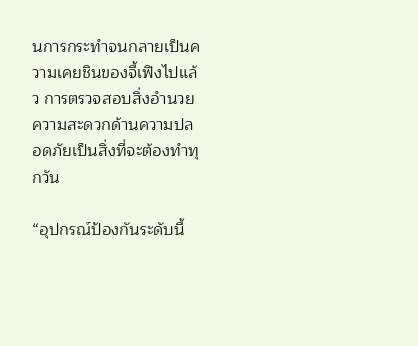นการกระทำจนกลายเป็นความเคยชินของจี้เฟิงไปแล้ว การตรวจสอบสิ่งอำนวยความสะดวกด้านความปลอดภัยเป็นสิ่งที่จะต้องทำทุกวัน

“อุปกรณ์ป้องกันระดับนี้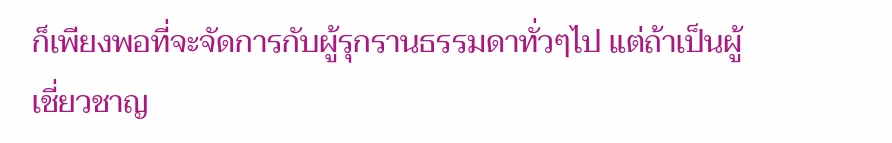ก็เพียงพอที่จะจัดการกับผู้รุกรานธรรมดาทั่วๆไป แต่ถ้าเป็นผู้เชี่ยวชาญ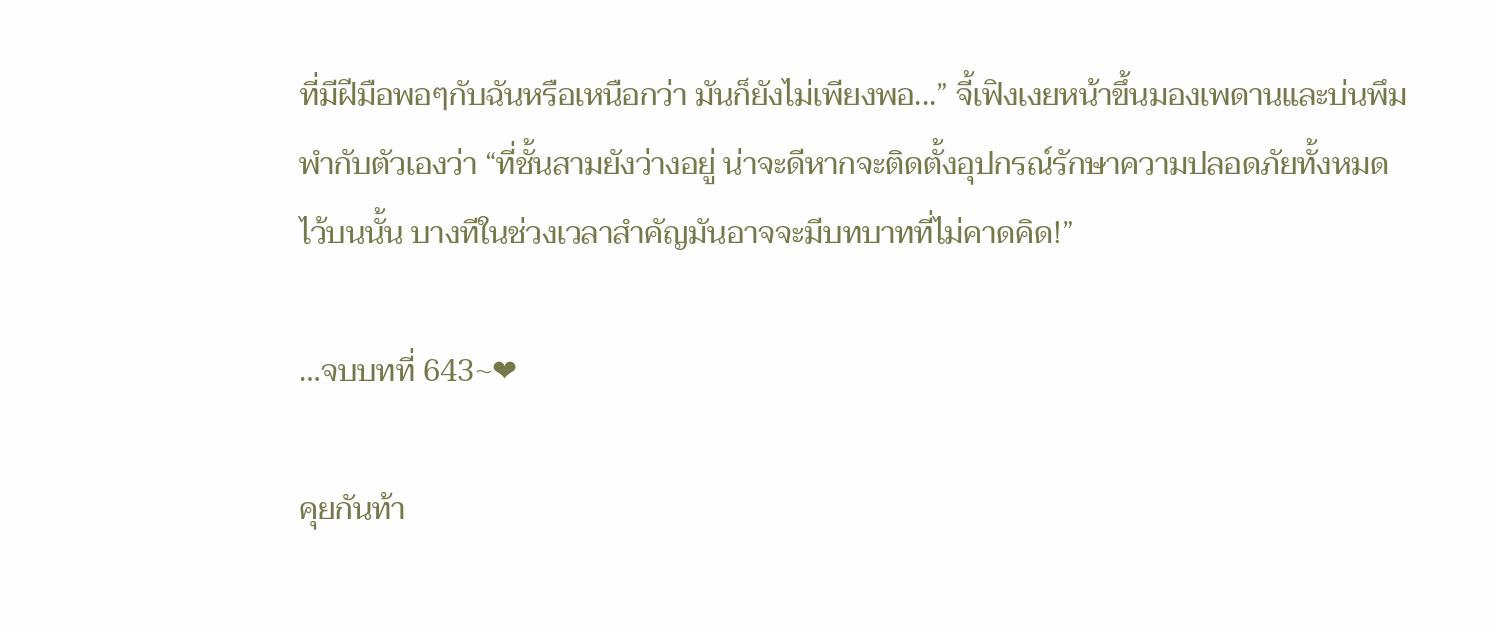ที่มีฝีมือพอๆกับฉันหรือเหนือกว่า มันก็ยังไม่เพียงพอ...” จี้เฟิงเงยหน้าขึ้นมองเพดานและบ่นพึมพำกับตัวเองว่า “ที่ชั้นสามยังว่างอยู่ น่าจะดีหากจะติดตั้งอุปกรณ์รักษาความปลอดภัยทั้งหมดไว้บนนั้น บางทีในช่วงเวลาสำคัญมันอาจจะมีบทบาทที่ไม่คาดคิด!”

…จบบทที่ 643~❤

คุยกันท้า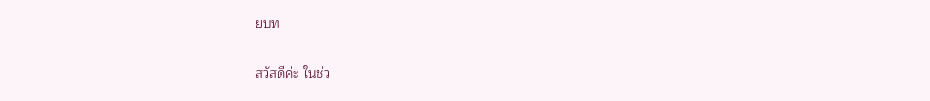ยบท

สวัสดีค่ะ ในช่ว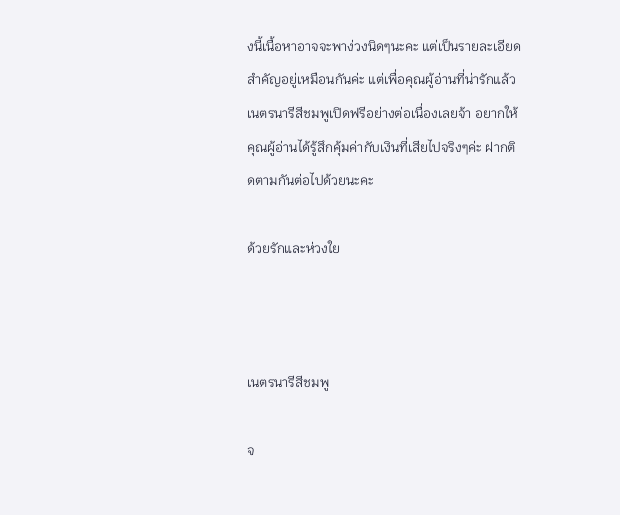งนี้เนื้อหาอาจจะพาง่วงนิดๆนะคะ แต่เป็นรายละเอียดสำคัญอยู่เหมือนกันค่ะ แต่เพื่อคุณผู้อ่านที่น่ารักแล้ว เนตรนารีสีชมพูเปิดฟรีอย่างต่อเนื่องเลยจ้า อยากให้คุณผู้อ่านได้รู้สึกคุ้มค่ากับเงินที่เสียไปจริงๆค่ะ ฝากติดตามกันต่อไปด้วยนะคะ

ด้วยรักและห่วงใย



เนตรนารีสีชมพู

จ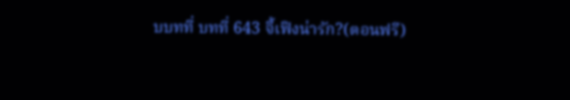บบทที่ บทที่ 643 จี้เฟิงน่ารัก?(ตอนฟรี)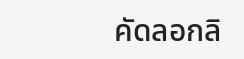คัดลอกลิ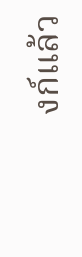งก์แล้ว